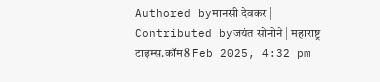Authored byमानसी देवकर | Contributed byजयंत सोनोने | महाराष्ट्र टाइम्स.कॉम8 Feb 2025, 4:32 pm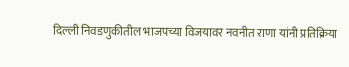दिल्ली निवडणुकीतील भाजपच्या विजयावर नवनीत राणा यांनी प्रतिक्रिया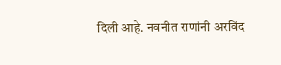दिली आहे. नवनीत राणांनी अरविंद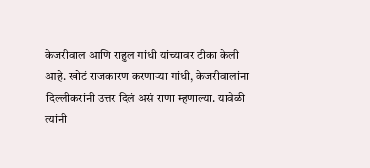केजरीवाल आणि राहुल गांधी यांच्यावर टीका केली आहे. खोटं राजकारण करणाऱ्या गांधी, केजरीवालांना दिल्लीकरांनी उत्तर दिलं असं राणा म्हणाल्या. यावेळी त्यांनी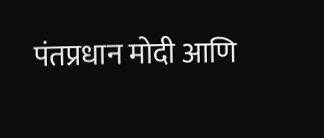पंतप्रधान मोदी आणि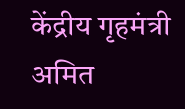केंद्रीय गृहमंत्री अमित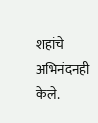शहांचे अभिनंदनही केले.